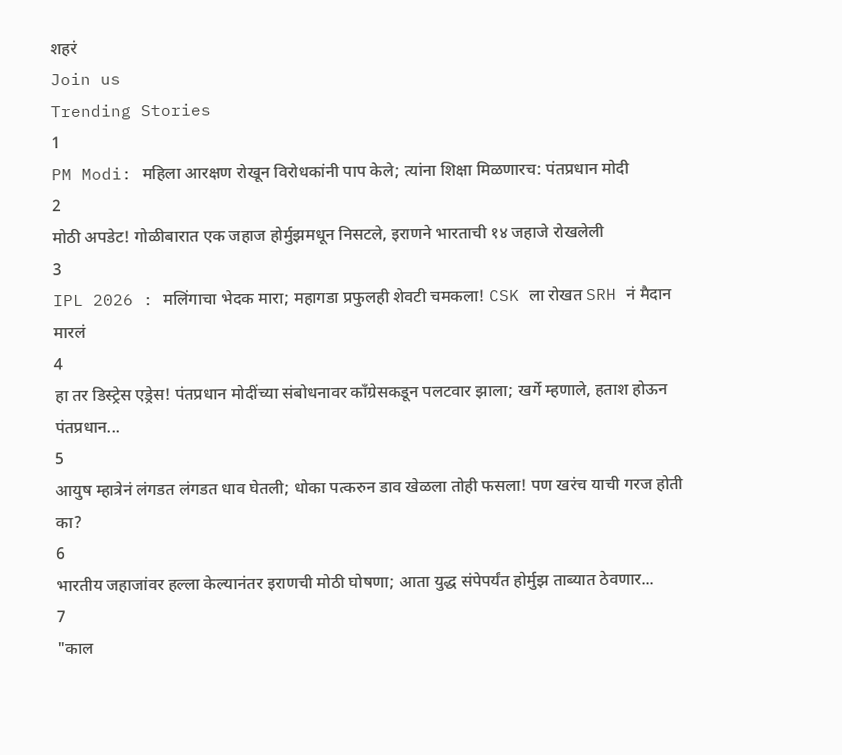शहरं
Join us
Trending Stories
1
PM Modi: महिला आरक्षण रोखून विरोधकांनी पाप केले; त्यांना शिक्षा मिळणारच: पंतप्रधान मोदी
2
मोठी अपडेट! गोळीबारात एक जहाज होर्मुझमधून निसटले, इराणने भारताची १४ जहाजे रोखलेली
3
IPL 2026 : मलिंगाचा भेदक मारा; महागडा प्रफुलही शेवटी चमकला! CSK ला रोखत SRH नं मैदान मारलं
4
हा तर डिस्ट्रेस एड्रेस! पंतप्रधान मोदींच्या संबोधनावर काँग्रेसकडून पलटवार झाला; खर्गे म्हणाले, हताश होऊन पंतप्रधान...
5
आयुष म्हात्रेनं लंगडत लंगडत धाव घेतली; धोका पत्करुन डाव खेळला तोही फसला! पण खरंच याची गरज होती का?
6
भारतीय जहाजांवर हल्ला केल्यानंतर इराणची मोठी घोषणा; आता युद्ध संपेपर्यंत होर्मुझ ताब्यात ठेवणार...
7
"काल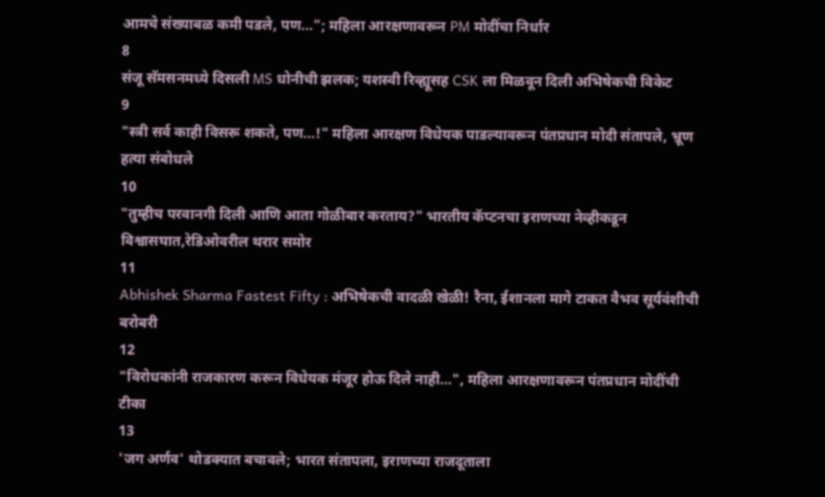आमचे संख्याबळ कमी पडले, पण..."; महिला आरक्षणावरून PM मोदींचा निर्धार
8
संजू सॅमसनमध्ये दिसली MS धोनीची झलक; यशस्वी रिव्ह्यूसह CSK ला मिळवून दिली अभिषेकची विकेट
9
"स्त्री सर्व काही विसरू शकते, पण...!" महिला आरक्षण विधेयक पाडल्यावरून पंतप्रधान मोदी संतापले, भ्रूण हत्या संबोधले
10
"तुम्हीच परवानगी दिली आणि आता गोळीबार करताय?" भारतीय कॅप्टनचा इराणच्या नेव्हीकडून विश्वासघात,रेडिओवरील थरार समोर
11
Abhishek Sharma Fastest Fifty : अभिषेकची वादळी खेळी! रैना, ईशानला मागे टाकत वैभव सूर्यवंशीची बरोबरी
12
"विरोधकांनी राजकारण करून विधेयक मंजूर होऊ दिले नाही...", महिला आरक्षणावरून पंतप्रधान मोदींची टीका
13
'जग अर्णव' थोडक्यात बचावले; भारत संतापला, इराणच्या राजदूताला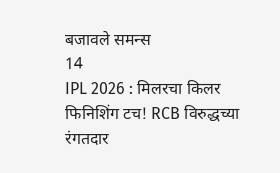बजावले समन्स
14
IPL 2026 : मिलरचा किलर फिनिशिंग टच! RCB विरुद्धच्या रंगतदार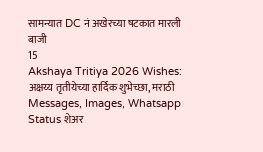सामन्यात DC नं अखेरच्या षटकात मारली बाजी
15
Akshaya Tritiya 2026 Wishes: अक्षय्य तृतीयेच्या हार्दिक शुभेच्छा, मराठी Messages, Images, Whatsapp Status शेअर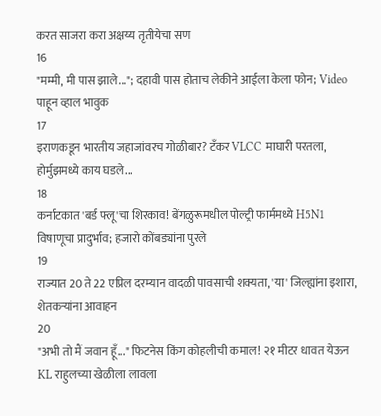करत साजरा करा अक्षय्य तृतीयेचा सण
16
"मम्मी, मी पास झाले..."; दहावी पास होताच लेकीने आईला केला फोन; Video पाहून व्हाल भावुक
17
इराणकडून भारतीय जहाजांवरच गोळीबार? टँकर VLCC माघारी परतला, होर्मुझमध्ये काय घडले...
18
कर्नाटकात 'बर्ड फ्लू'चा शिरकाव! बेंगळुरूमधील पोल्ट्री फार्ममध्ये H5N1 विषाणूचा प्रादुर्भाव; हजारो कोंबड्यांना पुरले
19
राज्यात 20 ते 22 एप्रिल दरम्यान वादळी पावसाची शक्यता, 'या' जिल्ह्यांना इशारा, शेतकऱ्यांना आवाहन
20
"अभी तो मैं जवान हूँ..." फिटनेस किंग कोहलीची कमाल! २१ मीटर धावत येऊन KL राहुलच्या खेळीला लावला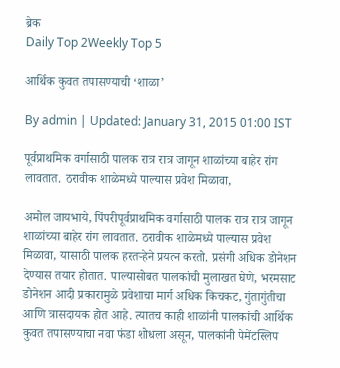ब्रेक
Daily Top 2Weekly Top 5

आर्थिक कुवत तपासण्याची ‘शाळा’

By admin | Updated: January 31, 2015 01:00 IST

पूर्वप्राथमिक वर्गासाठी पालक रात्र रात्र जागून शाळांच्या बाहेर रांग लावतात. ठरावीक शाळेमध्ये पाल्यास प्रवेश मिळावा,

अमोल जायभाये, पिंपरीपूर्वप्राथमिक वर्गासाठी पालक रात्र रात्र जागून शाळांच्या बाहेर रांग लावतात. ठरावीक शाळेमध्ये पाल्यास प्रवेश मिळावा, यासाठी पालक हरतऱ्हेने प्रयत्न करतो. प्रसंगी अधिक डोनेशन देण्यास तयार होतात. पाल्यासोबत पालकांची मुलाखत घेणे, भरमसाट डोनेशन आदी प्रकारामुळे प्रवेशाचा मार्ग अधिक किचकट, गुंतागुंतीचा आणि त्रासदायक होत आहे. त्यातच काही शाळांनी पालकांची आर्थिक कुवत तपासण्याचा नवा फंडा शोधला असून, पालकांनी पेमेंटस्लिप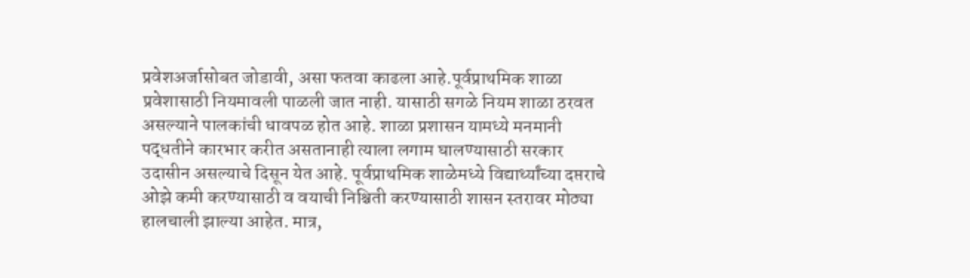प्रवेशअर्जासोबत जोडावी, असा फतवा काढला आहे.पूर्वप्राथमिक शाळा प्रवेशासाठी नियमावली पाळली जात नाही. यासाठी सगळे नियम शाळा ठरवत असल्याने पालकांची धावपळ होत आहे. शाळा प्रशासन यामध्ये मनमानी पद्धतीने कारभार करीत असतानाही त्याला लगाम घालण्यासाठी सरकार उदासीन असल्याचे दिसून येत आहे. पूर्वप्राथमिक शाळेमध्ये विद्यार्थ्यांच्या दप्तराचे ओझे कमी करण्यासाठी व वयाची निश्चिती करण्यासाठी शासन स्तरावर मोठ्या हालचाली झाल्या आहेत. मात्र,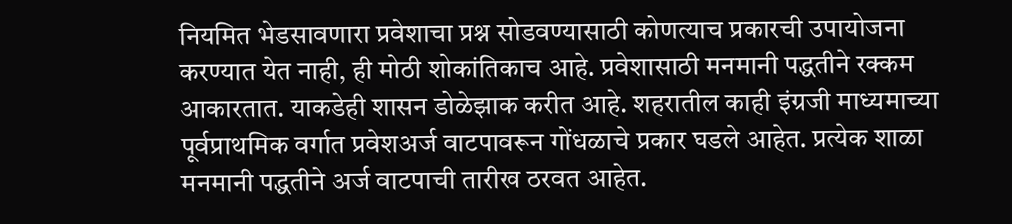नियमित भेडसावणारा प्रवेशाचा प्रश्न सोडवण्यासाठी कोणत्याच प्रकारची उपायोजना करण्यात येत नाही, ही मोठी शोकांतिकाच आहे. प्रवेशासाठी मनमानी पद्धतीने रक्कम आकारतात. याकडेही शासन डोळेझाक करीत आहे. शहरातील काही इंग्रजी माध्यमाच्या पूर्वप्राथमिक वर्गात प्रवेशअर्ज वाटपावरून गोंधळाचे प्रकार घडले आहेत. प्रत्येक शाळा मनमानी पद्धतीने अर्ज वाटपाची तारीख ठरवत आहेत.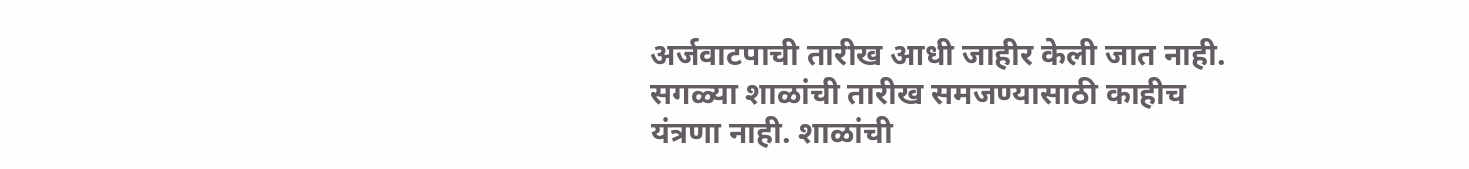अर्जवाटपाची तारीख आधी जाहीर केली जात नाही. सगळ्या शाळांची तारीख समजण्यासाठी काहीच यंत्रणा नाही. शाळांची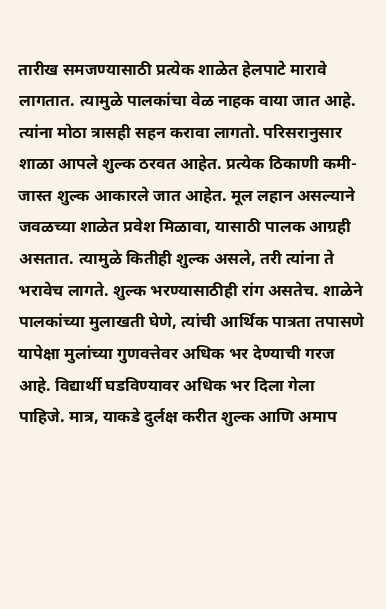तारीख समजण्यासाठी प्रत्येक शाळेत हेलपाटे मारावे लागतात. त्यामुळे पालकांचा वेळ नाहक वाया जात आहे. त्यांना मोठा त्रासही सहन करावा लागतो. परिसरानुसार शाळा आपले शुल्क ठरवत आहेत. प्रत्येक ठिकाणी कमी-जास्त शुल्क आकारले जात आहेत. मूल लहान असल्याने जवळच्या शाळेत प्रवेश मिळावा, यासाठी पालक आग्रही असतात. त्यामुळे कितीही शुल्क असले, तरी त्यांना ते भरावेच लागते. शुल्क भरण्यासाठीही रांग असतेच. शाळेने पालकांच्या मुलाखती घेणे, त्यांची आर्थिक पात्रता तपासणे यापेक्षा मुलांच्या गुणवत्तेवर अधिक भर देण्याची गरज आहे. विद्यार्थी घडविण्यावर अधिक भर दिला गेला पाहिजे. मात्र, याकडे दुर्लक्ष करीत शुल्क आणि अमाप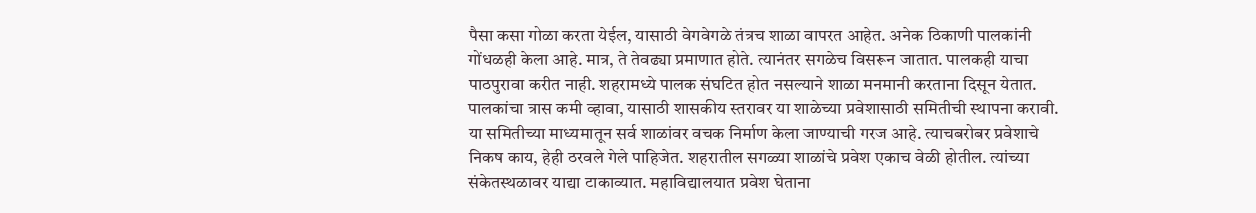पैसा कसा गोळा करता येईल, यासाठी वेगवेगळे तंत्रच शाळा वापरत आहेत. अनेक ठिकाणी पालकांनी गोंधळही केला आहे. मात्र, ते तेवढ्या प्रमाणात होते. त्यानंतर सगळेच विसरून जातात. पालकही याचा पाठपुरावा करीत नाही. शहरामध्ये पालक संघटित होत नसल्याने शाळा मनमानी करताना दिसून येतात. पालकांचा त्रास कमी व्हावा, यासाठी शासकीय स्तरावर या शाळेच्या प्रवेशासाठी समितीची स्थापना करावी. या समितीच्या माध्यमातून सर्व शाळांवर वचक निर्माण केला जाण्याची गरज आहे. त्याचबरोबर प्रवेशाचे निकष काय, हेही ठरवले गेले पाहिजेत. शहरातील सगळ्या शाळांचे प्रवेश एकाच वेळी होतील. त्यांच्या संकेतस्थळावर याद्या टाकाव्यात. महाविद्यालयात प्रवेश घेताना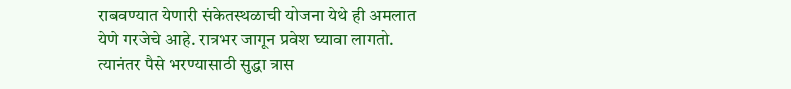राबवण्यात येणारी संकेतस्थळाची योजना येथे ही अमलात येणे गरजेचे आहे. रात्रभर जागून प्रवेश घ्यावा लागतो. त्यानंतर पैसे भरण्यासाठी सुद्धा त्रास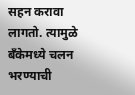सहन करावा लागतो. त्यामुळे बँकेमध्ये चलन भरण्याची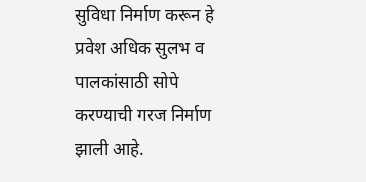सुविधा निर्माण करून हे प्रवेश अधिक सुलभ व पालकांसाठी सोपे करण्याची गरज निर्माण झाली आहे.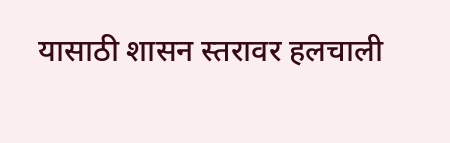यासाठी शासन स्तरावर हलचाली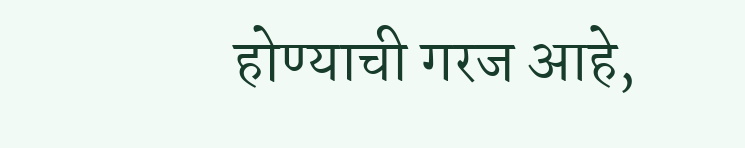होण्याची गरज आहे,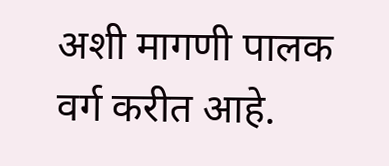अशी मागणी पालक वर्ग करीत आहे.